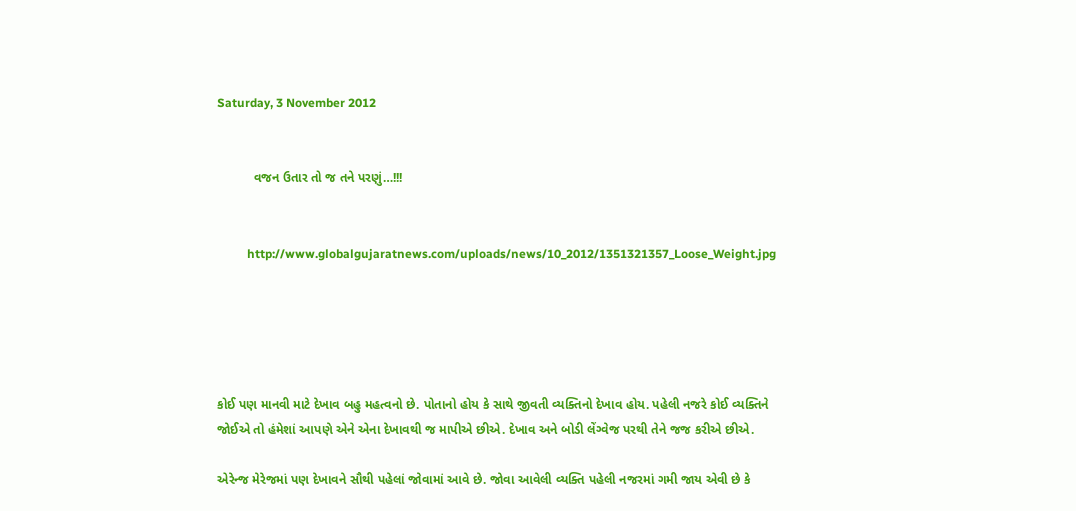Saturday, 3 November 2012


          વજન ઉતાર તો જ તને પરણું…!!!


          http://www.globalgujaratnews.com/uploads/news/10_2012/1351321357_Loose_Weight.jpg





કોઈ પણ માનવી માટે દેખાવ બહુ મહત્વનો છે. પોતાનો હોય કે સાથે જીવતી વ્યક્તિનો દેખાવ હોય. પહેલી નજરે કોઈ વ્યક્તિને જોઈએ તો હંમેશાં આપણે એને એના દેખાવથી જ માપીએ છીએ. દેખાવ અને બોડી લેંગ્વેજ પરથી તેને જજ કરીએ છીએ.

એરેન્જ મેરેજમાં પણ દેખાવને સૌથી પહેલાં જોવામાં આવે છે. જોવા આવેલી વ્યક્તિ પહેલી નજરમાં ગમી જાય એવી છે કે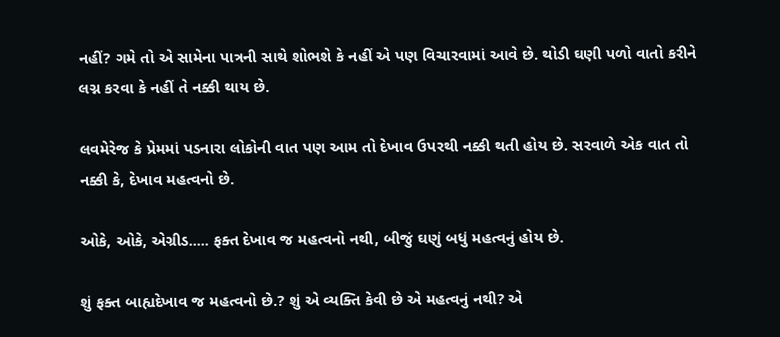નહીં? ગમે તો એ સામેના પાત્રની સાથે શોભશે કે નહીં એ પણ વિચારવામાં આવે છે. થોડી ઘણી પળો વાતો કરીને લગ્ન કરવા કે નહીં તે નક્કી થાય છે.

લવમેરેજ કે પ્રેમમાં પડનારા લોકોની વાત પણ આમ તો દેખાવ ઉપરથી નક્કી થતી હોય છે. સરવાળે એક વાત તો નક્કી કે, દેખાવ મહત્વનો છે.

ઓકે, ઓકે, એગ્રીડ..... ફક્ત દેખાવ જ મહત્વનો નથી, બીજું ઘણું બધું મહત્વનું હોય છે.

શું ફક્ત બાહ્યદેખાવ જ મહત્વનો છે.? શું એ વ્યક્તિ કેવી છે એ મહત્વનું નથી? એ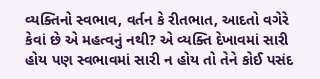વ્યક્તિનો સ્વભાવ, વર્તન કે રીતભાત, આદતો વગેરે કેવાં છે એ મહત્વનું નથી? એ વ્યક્તિ દેખાવમાં સારી હોય પણ સ્વભાવમાં સારી ન હોય તો તેને કોઈ પસંદ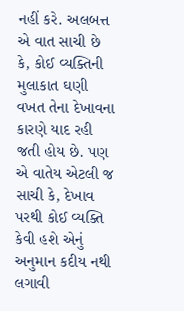નહીં કરે. અલબત્ત એ વાત સાચી છે કે, કોઈ વ્યક્તિની મુલાકાત ઘણી વખત તેના દેખાવના કારણે યાદ રહી જતી હોય છે. પણ એ વાતેય એટલી જ સાચી કે, દેખાવ પરથી કોઈ વ્યક્તિ કેવી હશે એનું અનુમાન કદીય નથી લગાવી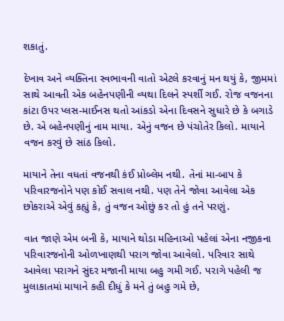શકાતું.

દેખાવ અને વ્યક્તિના સ્વભાવની વાતો એટલે કરવાનું મન થયું કે, જીમમાં સાથે આવતી એક બહેનપણીની વ્યથા દિલને સ્પર્શી ગઈ. રોજ વજનના કાંટા ઉપર પ્લસ-માઈનસ થતો આંકડો એના દિવસને સુધારે છે કે બગાડે છે. એ બહેનપણીનું નામ માયા. એનું વજન છે પંચોતેર કિલો. માયાને વજન કરવું છે સાંઠ કિલો.

માયાને તેના વધતાં વજનથી કંઈ પ્રોબ્લેમ નથી. તેનાં મા-બાપ કે પરિવારજનોને પણ કોઈ સવાલ નથી. પણ તેને જોવા આવેલા એક છોકરાએ એવું કહ્યું કે, તું વજન ઓછું કર તો હું તને પરણું.

વાત જાણે એમ બની કે, માયાને થોડા મહિનાઓ પહેલાં એના નજીકના પરિવારજનોની ઓળખાણથી પરાગ જોવા આવેલો. પરિવાર સાથે આવેલા પરાગને સુંદર મજાની માયા બહુ ગમી ગઈ. પરાગે પહેલી જ મુલાકાતમાં માયાને કહી દીધું કે મને તું બહુ ગમે છે,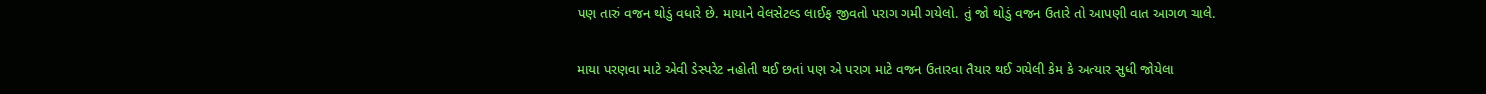પણ તારું વજન થોડું વધારે છે. માયાને વેલસેટલ્ડ લાઈફ જીવતો પરાગ ગમી ગયેલો. તું જો થોડું વજન ઉતારે તો આપણી વાત આગળ ચાલે.

માયા પરણવા માટે એવી ડેસ્પરેટ નહોતી થઈ છતાં પણ એ પરાગ માટે વજન ઉતારવા તૈયાર થઈ ગયેલી કેમ કે અત્યાર સુધી જોયેલા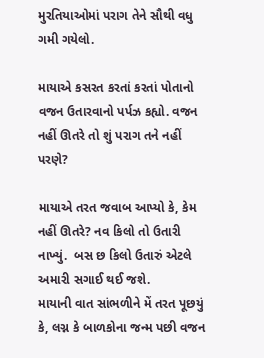મુરતિયાઓમાં પરાગ તેને સૌથી વધુ ગમી ગયેલો.

માયાએ કસરત કરતાં કરતાં પોતાનો વજન ઉતારવાનો પર્પઝ કહ્યો. વજન નહીં ઊતરે તો શું પરાગ તને નહીં પરણે?

માયાએ તરત જવાબ આપ્યો કે, કેમ નહીં ઊતરે? નવ કિલો તો ઉતારી નાખ્યું.  બસ છ કિલો ઉતારું એટલે અમારી સગાઈ થઈ જશે.
માયાની વાત સાંભળીને મેં તરત પૂછયું કે, લગ્ન કે બાળકોના જન્મ પછી વજન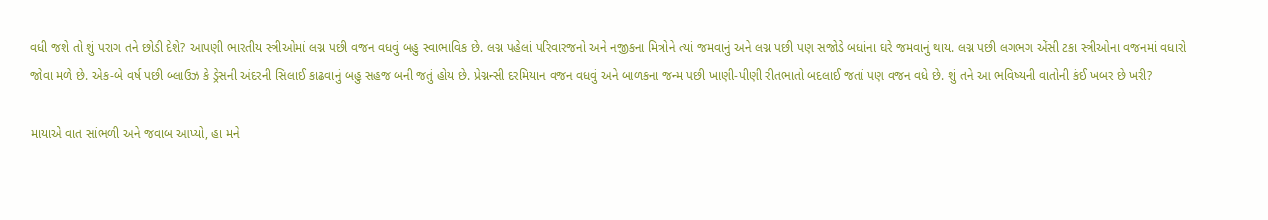વધી જશે તો શું પરાગ તને છોડી દેશે? આપણી ભારતીય સ્ત્રીઓમાં લગ્ન પછી વજન વધવું બહુ સ્વાભાવિક છે. લગ્ન પહેલાં પરિવારજનો અને નજીકના મિત્રોને ત્યાં જમવાનું અને લગ્ન પછી પણ સજોડે બધાંના ઘરે જમવાનું થાય. લગ્ન પછી લગભગ એંસી ટકા સ્ત્રીઓના વજનમાં વધારો જોવા મળે છે. એક-બે વર્ષ પછી બ્લાઉઝ કે ડ્રેસની અંદરની સિલાઈ કાઢવાનું બહુ સહજ બની જતું હોય છે. પ્રેગ્નન્સી દરમિયાન વજન વધવું અને બાળકના જન્મ પછી ખાણી-પીણી રીતભાતો બદલાઈ જતાં પણ વજન વધે છે. શું તને આ ભવિષ્યની વાતોની કંઈ ખબર છે ખરી?

માયાએ વાત સાંભળી અને જવાબ આપ્યો, હા મને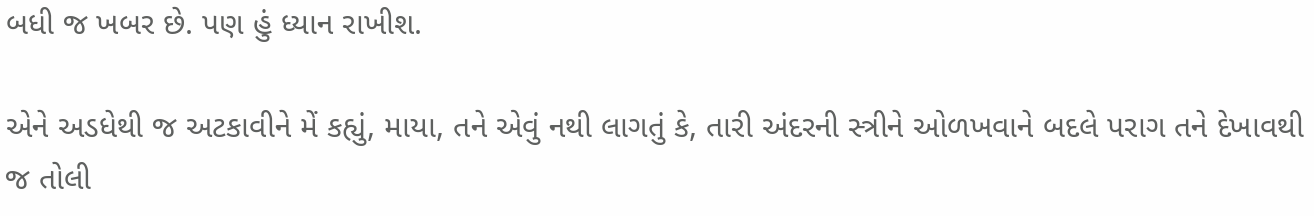બધી જ ખબર છે. પણ હું ધ્યાન રાખીશ.

એને અડધેથી જ અટકાવીને મેં કહ્યું, માયા, તને એવું નથી લાગતું કે, તારી અંદરની સ્ત્રીને ઓળખવાને બદલે પરાગ તને દેખાવથી જ તોલી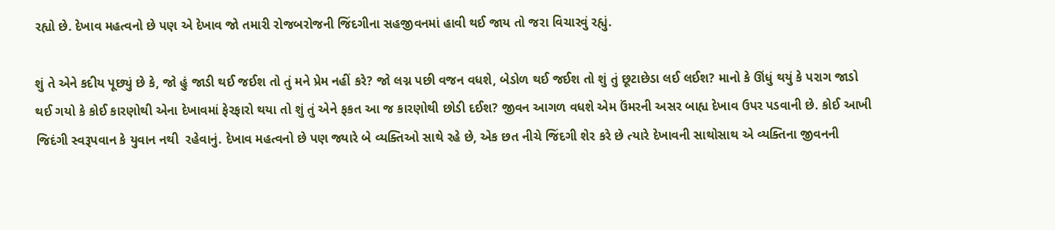રહ્યો છે. દેખાવ મહત્વનો છે પણ એ દેખાવ જો તમારી રોજબરોજની જિંદગીના સહજીવનમાં હાવી થઈ જાય તો જરા વિચારવું રહ્યું.

શું તે એને કદીય પૂછ્યું છે કે, જો હું જાડી થઈ જઈશ તો તું મને પ્રેમ નહીં કરે? જો લગ્ન પછી વજન વધશે, બેડોળ થઈ જઈશ તો શું તું છૂટાછેડા લઈ લઈશ? માનો કે ઊંધું થયું કે પરાગ જાડો થઈ ગયો કે કોઈ કારણોથી એના દેખાવમાં ફેરફારો થયા તો શું તું એને ફકત આ જ કારણોથી છોડી દઈશ? જીવન આગળ વધશે એમ ઉંમરની અસર બાહ્ય દેખાવ ઉપર પડવાની છે. કોઈ આખી જિદંગી સ્વરૂપવાન કે યુવાન નથી  રહેવાનું. દેખાવ મહત્વનો છે પણ જ્યારે બે વ્યક્તિઓ સાથે રહે છે, એક છત નીચે જિંદગી શેર કરે છે ત્યારે દેખાવની સાથોસાથ એ વ્યક્તિના જીવનની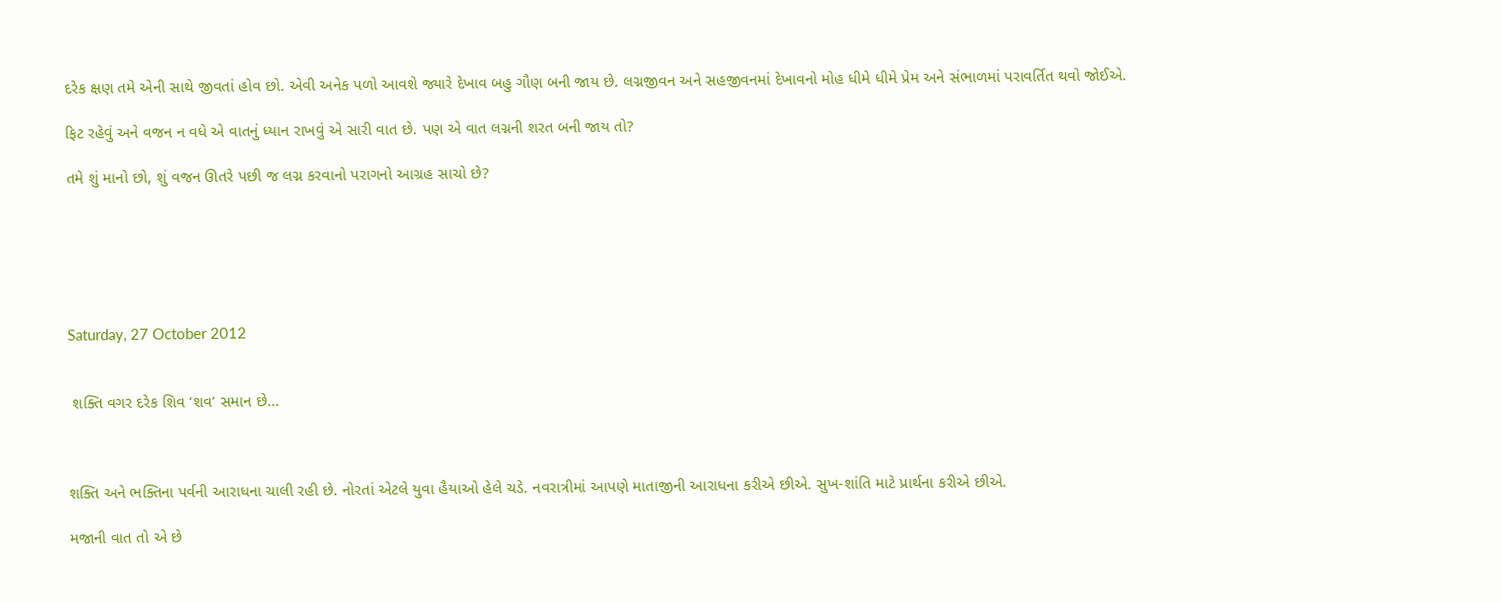દરેક ક્ષણ તમે એની સાથે જીવતાં હોવ છો. એવી અનેક પળો આવશે જ્યારે દેખાવ બહુ ગૌણ બની જાય છે. લગ્નજીવન અને સહજીવનમાં દેખાવનો મોહ ધીમે ધીમે પ્રેમ અને સંભાળમાં પરાવર્તિત થવો જોઈએ.

ફિટ રહેવું અને વજન ન વધે એ વાતનું ધ્યાન રાખવું એ સારી વાત છે. પણ એ વાત લગ્નની શરત બની જાય તો?

તમે શું માનો છો, શું વજન ઊતરે પછી જ લગ્ન કરવાનો પરાગનો આગ્રહ સાચો છે?






Saturday, 27 October 2012


 શક્તિ વગર દરેક શિવ ‘શવ’ સમાન છે...



શક્તિ અને ભક્તિના પર્વની આરાધના ચાલી રહી છે. નોરતાં એટલે યુવા હૈયાઓ હેલે ચડે. નવરાત્રીમાં આપણે માતાજીની આરાધના કરીએ છીએ. સુખ-શાંતિ માટે પ્રાર્થના કરીએ છીએ.

મજાની વાત તો એ છે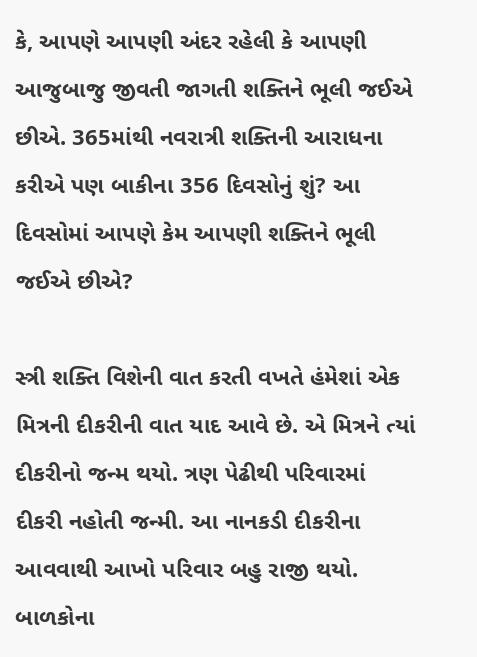કે, આપણે આપણી અંદર રહેલી કે આપણી આજુબાજુ જીવતી જાગતી શક્તિને ભૂલી જઈએ છીએ. 365માંથી નવરાત્રી શક્તિની આરાધના કરીએ પણ બાકીના 356 દિવસોનું શું? આ દિવસોમાં આપણે કેમ આપણી શક્તિને ભૂલી જઈએ છીએ?

સ્ત્રી શક્તિ વિશેની વાત કરતી વખતે હંમેશાં એક મિત્રની દીકરીની વાત યાદ આવે છે. એ મિત્રને ત્યાં દીકરીનો જન્મ થયો. ત્રણ પેઢીથી પરિવારમાં દીકરી નહોતી જન્મી. આ નાનકડી દીકરીના આવવાથી આખો પરિવાર બહુ રાજી થયો. બાળકોના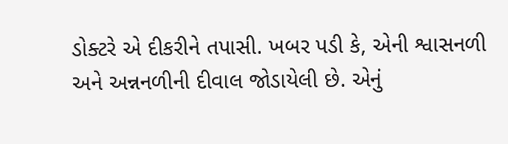ડોક્ટરે એ દીકરીને તપાસી. ખબર પડી કે, એની શ્વાસનળી અને અન્નનળીની દીવાલ જોડાયેલી છે. એનું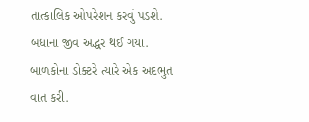તાત્કાલિક ઓપરેશન કરવું પડશે. બધાના જીવ અદ્ધર થઈ ગયા.
બાળકોના ડોક્ટરે ત્યારે એક અદભુત વાત કરી.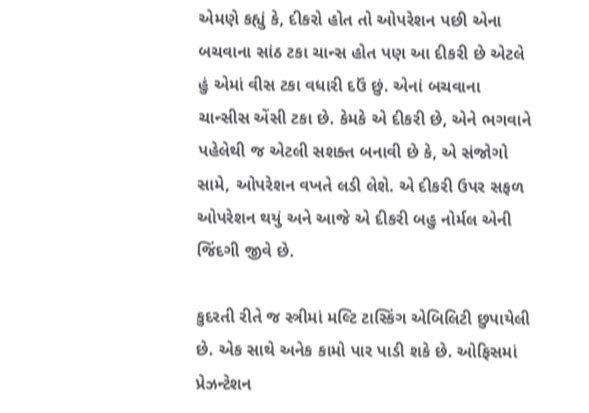એમણે કહ્યું કે, દીકરો હોત તો ઓપરેશન પછી એના બચવાના સાંઠ ટકા ચાન્સ હોત પણ આ દીકરી છે એટલે હું એમાં વીસ ટકા વધારી દઉં છું. એનાં બચવાના ચાન્સીસ એંસી ટકા છે. કેમકે એ દીકરી છે, એને ભગવાને પહેલેથી જ એટલી સશક્ત બનાવી છે કે, એ સંજોગો સામે, ઓપરેશન વખતે લડી લેશે. એ દીકરી ઉપર સફળ ઓપરેશન થયું અને આજે એ દીકરી બહુ નોર્મલ એની જિંદગી જીવે છે.

કુદરતી રીતે જ સ્ત્રીમાં મલ્ટિ ટાસ્કિંગ એબિલિટી છુપાયેલી છે. એક સાથે અનેક કામો પાર પાડી શકે છે. ઓફિસમાં પ્રેઝન્ટેશન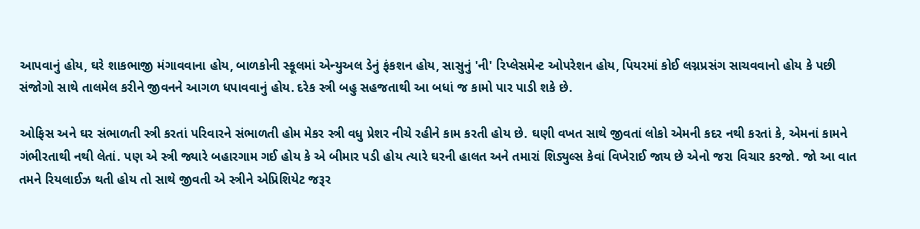આપવાનું હોય, ઘરે શાકભાજી મંગાવવાના હોય, બાળકોની સ્કૂલમાં એન્યુઅલ ડેનું ફંકશન હોય, સાસુનું 'ની' રિપ્લેસમેન્ટ ઓપરેશન હોય, પિયરમાં કોઈ લગ્નપ્રસંગ સાચવવાનો હોય કે પછી સંજોગો સાથે તાલમેલ કરીને જીવનને આગળ ધપાવવાનું હોય. દરેક સ્ત્રી બહુ સહજતાથી આ બધાં જ કામો પાર પાડી શકે છે.

ઓફિસ અને ઘર સંભાળતી સ્ત્રી કરતાં પરિવારને સંભાળતી હોમ મેકર સ્ત્રી વધુ પ્રેશર નીચે રહીને કામ કરતી હોય છે. ઘણી વખત સાથે જીવતાં લોકો એમની કદર નથી કરતાં કે, એમનાં કામને ગંભીરતાથી નથી લેતાં. પણ એ સ્ત્રી જ્યારે બહારગામ ગઈ હોય કે એ બીમાર પડી હોય ત્યારે ઘરની હાલત અને તમારાં શિડ્યુલ્સ કેવાં વિખેરાઈ જાય છે એનો જરા વિચાર કરજો. જો આ વાત તમને રિયલાઈઝ થતી હોય તો સાથે જીવતી એ સ્ત્રીને એપ્રિશિયેટ જરૂર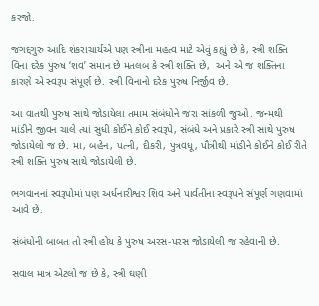કરજો.

જગદ્દગુરુ આદિ શંકરાચાર્યએ પણ સ્ત્રીના મહત્વ માટે એવું કહ્યું છે કે, સ્ત્રી શક્તિ વિના દરેક પુરુષ ‘શવ’ સમાન છે મતલબ કે સ્ત્રી શક્તિ છે,  અને એ જ શક્તિના કારણે એ સ્વરૂપ સંપૂર્ણ છે. સ્ત્રી વિનાનો દરેક પુરુષ નિર્જીવ છે.

આ વાતથી પુરુષ સાથે જોડાયેલા તમામ સંબંધોને જરા સાંકળી જુઓ. જન્મથી માંડીને જીવન ચાલે ત્યાં સુધી કોઈને કોઈ સ્વરૂપે, સંબંધે અને પ્રકારે સ્ત્રી સાથે પુરુષ જોડાયેલો જ છે. મા, બહેન, પત્ની, દીકરી, પુત્રવધૂ, પૌત્રીથી માંડીને કોઈને કોઈ રીતે સ્ત્રી શક્તિ પુરુષ સાથે જોડાયેલી છે.

ભગવાનનાં સ્વરૂપોમાં પણ અર્ધનારીશ્વર શિવ અને પાર્વતીના સ્વરૂપને સંપૂર્ણ ગણવામાં આવે છે.

સંબંધોની બાબત તો સ્ત્રી હોય કે પુરુષ અરસ-પરસ જોડાયેલી જ રહેવાની છે.

સવાલ માત્ર એટલો જ છે કે, સ્ત્રી ઘણી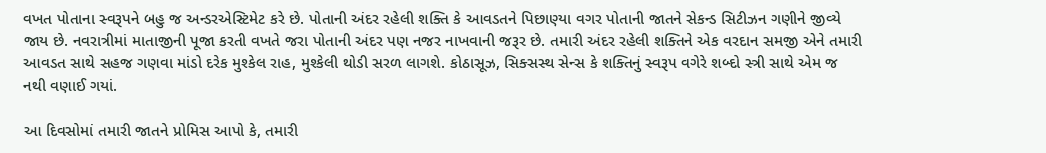વખત પોતાના સ્વરૂપને બહુ જ અન્ડરએસ્ટિમેટ કરે છે. પોતાની અંદર રહેલી શક્તિ કે આવડતને પિછાણ્યા વગર પોતાની જાતને સેકન્ડ સિટીઝન ગણીને જીવ્યે જાય છે. નવરાત્રીમાં માતાજીની પૂજા કરતી વખતે જરા પોતાની અંદર પણ નજર નાખવાની જરૂર છે. તમારી અંદર રહેલી શક્તિને એક વરદાન સમજી એને તમારી આવડત સાથે સહજ ગણવા માંડો દરેક મુશ્કેલ રાહ, મુશ્કેલી થોડી સરળ લાગશે. કોઠાસૂઝ, સિક્સસ્થ સેન્સ કે શક્તિનું સ્વરૂપ વગેરે શબ્દો સ્ત્રી સાથે એમ જ નથી વણાઈ ગયાં.

આ દિવસોમાં તમારી જાતને પ્રોમિસ આપો કે, તમારી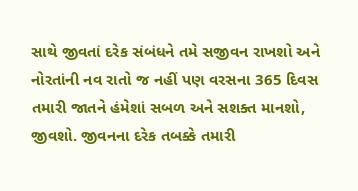સાથે જીવતાં દરેક સંબંધને તમે સજીવન રાખશો અને નોરતાંની નવ રાતો જ નહીં પણ વરસના 365 દિવસ તમારી જાતને હંમેશાં સબળ અને સશક્ત માનશો, જીવશો. જીવનના દરેક તબક્કે તમારી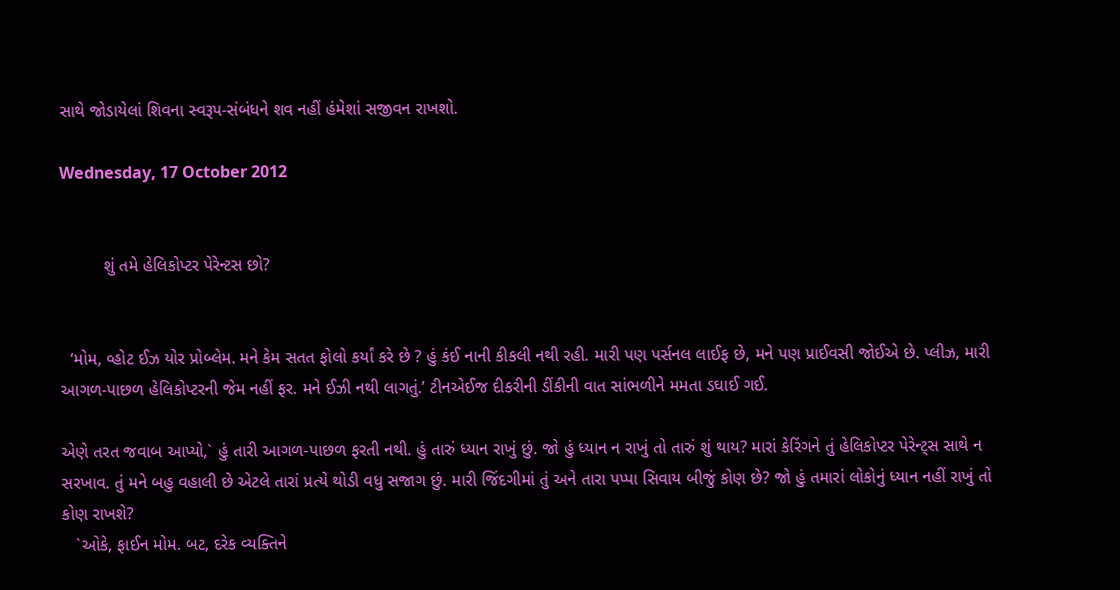સાથે જોડાયેલાં શિવના સ્વરૂપ-સંબંધને શવ નહીં હંમેશાં સજીવન રાખશો.

Wednesday, 17 October 2012


         શું તમે હેલિકોપ્ટર પેરેન્ટસ છો?


  ‘મોમ, વ્હોટ ઈઝ યોર પ્રોબ્લેમ. મને કેમ સતત ફોલો કર્યાં કરે છે ? હું કંઈ નાની કીકલી નથી રહી. મારી પણ પર્સનલ લાઈફ છે, મને પણ પ્રાઈવસી જોઈએ છે. પ્લીઝ, મારી આગળ-પાછળ હેલિકોપ્ટરની જેમ નહીં ફર. મને ઈઝી નથી લાગતું.’ ટીનએઈજ દીકરીની ડીંકીની વાત સાંભળીને મમતા ડઘાઈ ગઈ.

એણે તરત જવાબ આપ્યો,` હું તારી આગળ-પાછળ ફરતી નથી. હું તારું ધ્યાન રાખું છું. જો હું ધ્યાન ન રાખું તો તારું શું થાય? મારાં કેરિંગને તું હેલિકોપ્ટર પેરેન્ટ્સ સાથે ન સરખાવ. તું મને બહુ વહાલી છે એટલે તારાં પ્રત્યે થોડી વધુ સજાગ છું. મારી જિંદગીમાં તું અને તારા પપ્પા સિવાય બીજું કોણ છે? જો હું તમારાં લોકોનું ધ્યાન નહીં રાખું તો કોણ રાખશે?
   `ઓકે, ફાઈન મોમ. બટ, દરેક વ્યક્તિને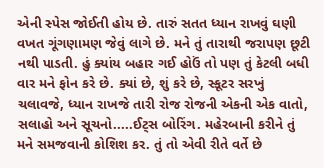એની સ્પેસ જોઈતી હોય છે. તારું સતત ધ્યાન રાખવું ઘણી વખત ગૂંગણામણ જેવું લાગે છે. મને તું તારાથી જરાપણ છૂટી નથી પાડતી. હું ક્યાંય બહાર ગઈ હોઉં તો પણ તું કેટલી બધી વાર મને ફોન કરે છે. ક્યાં છે, શું કરે છે, સ્કૂટર સરખું ચલાવજે, ધ્યાન રાખજે તારી રોજ રોજની એકની એક વાતો, સલાહો અને સૂચનો.....ઈટ્સ બોરિંગ. મહેરબાની કરીને તું મને સમજવાની કોશિશ કર. તું તો એવી રીતે વર્તે છે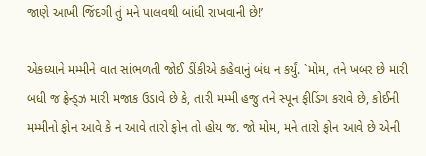જાણે આખી જિંદગી તું મને પાલવથી બાંધી રાખવાની છે!’

એકધ્યાને મમ્મીને વાત સાંભળતી જોઈ ડીંકીએ કહેવાનું બંધ ન કર્યું. `મોમ, તને ખબર છે મારી બધી જ ફ્રેન્ડ્ઝ મારી મજાક ઉડાવે છે કે, તારી મમ્મી હજુ તને સ્પૂન ફીડિંગ કરાવે છે, કોઈની મમ્મીનો ફોન આવે કે ન આવે તારો ફોન તો હોય જ. જો મોમ, મને તારો ફોન આવે છે એની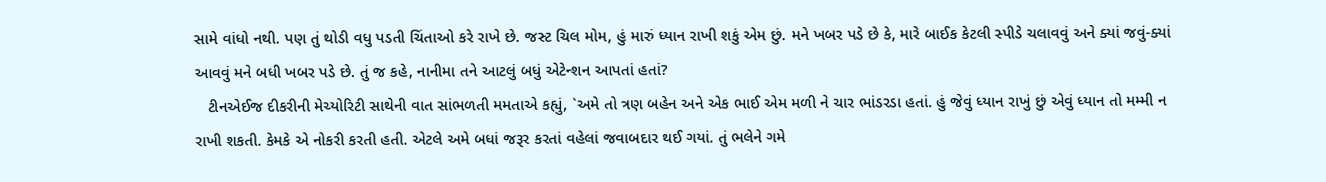સામે વાંધો નથી. પણ તું થોડી વધુ પડતી ચિંતાઓ કરે રાખે છે. જસ્ટ ચિલ મોમ, હું મારું ધ્યાન રાખી શકું એમ છું. મને ખબર પડે છે કે, મારે બાઈક કેટલી સ્પીડે ચલાવવું અને ક્યાં જવું-ક્યાં આવવું મને બધી ખબર પડે છે. તું જ કહે, નાનીમા તને આટલું બધું એટેન્શન આપતાં હતાં?
   ટીનએઈજ દીકરીની મેચ્યોરિટી સાથેની વાત સાંભળતી મમતાએ કહ્યું, `અમે તો ત્રણ બહેન અને એક ભાઈ એમ મળી ને ચાર ભાંડરડા હતાં. હું જેવું ધ્યાન રાખું છું એવું ધ્યાન તો મમ્મી ન રાખી શકતી. કેમકે એ નોકરી કરતી હતી. એટલે અમે બધાં જરૂર કરતાં વહેલાં જવાબદાર થઈ ગયાં. તું ભલેને ગમે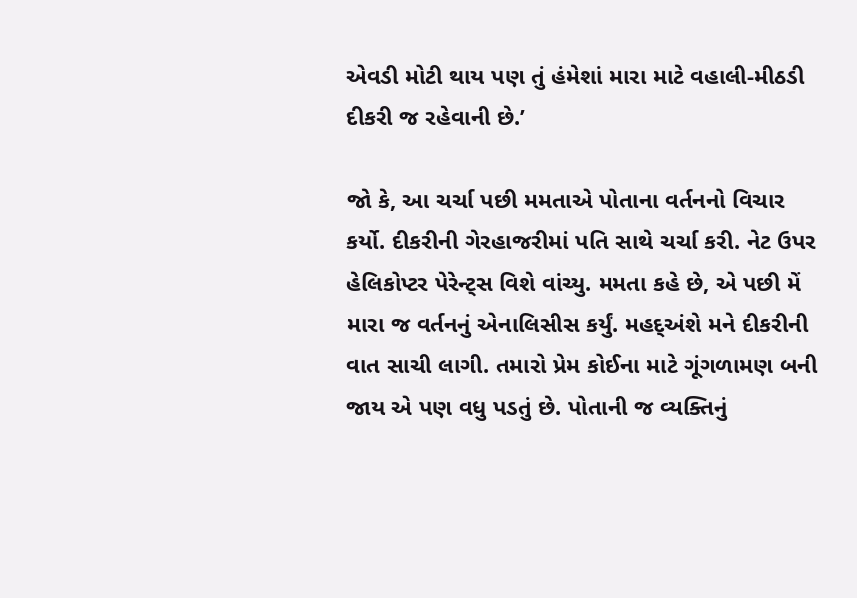એવડી મોટી થાય પણ તું હંમેશાં મારા માટે વહાલી-મીઠડી દીકરી જ રહેવાની છે.’

જો કે, આ ચર્ચા પછી મમતાએ પોતાના વર્તનનો વિચાર કર્યો. દીકરીની ગેરહાજરીમાં પતિ સાથે ચર્ચા કરી. નેટ ઉપર હેલિકોપ્ટર પેરેન્ટ્સ વિશે વાંચ્યુ. મમતા કહે છે, એ પછી મેં મારા જ વર્તનનું એનાલિસીસ કર્યું. મહદ્અંશે મને દીકરીની વાત સાચી લાગી. તમારો પ્રેમ કોઈના માટે ગૂંગળામણ બની જાય એ પણ વધુ પડતું છે. પોતાની જ વ્યક્તિનું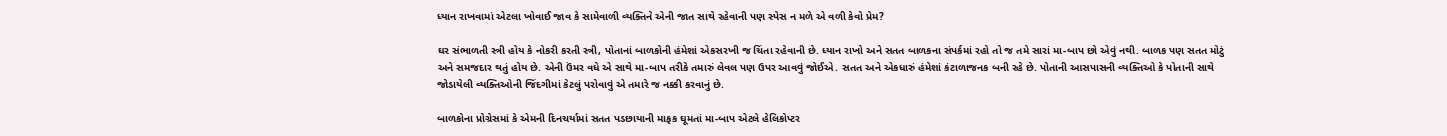ધ્યાન રાખવામાં એટલા ખોવાઈ જાવ કે સામેવાળી વ્યક્તિને એની જાત સાથે રહેવાની પણ સ્પેસ ન મળે એ વળી કેવો પ્રેમ?

ઘર સંભાળતી સ્ત્રી હોય કે નોકરી કરતી સ્ત્રી, પોતાનાં બાળકોની હંમેશાં એકસરખી જ ચિંતા રહેવાની છે. ધ્યાન રાખો અને સતત બાળકના સંપર્કમાં રહો તો જ તમે સારાં મા-બાપ છો એવું નથી. બાળક પણ સતત મોટું અને સમજદાર થતું હોય છે. એની ઉંમર વધે એ સાથે મા-બાપ તરીકે તમારું લેવલ પણ ઉપર આવવું જોઈએ. સતત અને એકધારું હંમેશાં કંટાળાજનક બની રહે છે. પોતાની આસપાસની વ્યક્તિઓ કે પોતાની સાથે જોડાયેલી વ્યક્તિઓની જિંદગીમાં કેટલું પરોવાવું એ તમારે જ નક્કી કરવાનું છે.

બાળકોના પ્રોગ્રેસમાં કે એમની દિનચર્યામાં સતત પડછાયાની માફક ઘૂમતાં મા-બાપ એટલે હેલિકોપ્ટર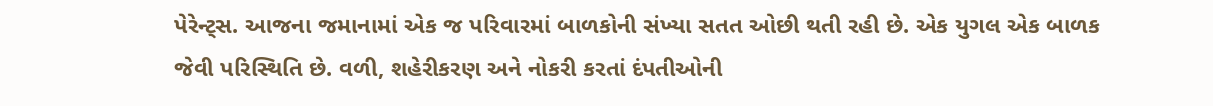પેરેન્ટ્સ. આજના જમાનામાં એક જ પરિવારમાં બાળકોની સંખ્યા સતત ઓછી થતી રહી છે. એક યુગલ એક બાળક જેવી પરિસ્થિતિ છે. વળી, શહેરીકરણ અને નોકરી કરતાં દંપતીઓની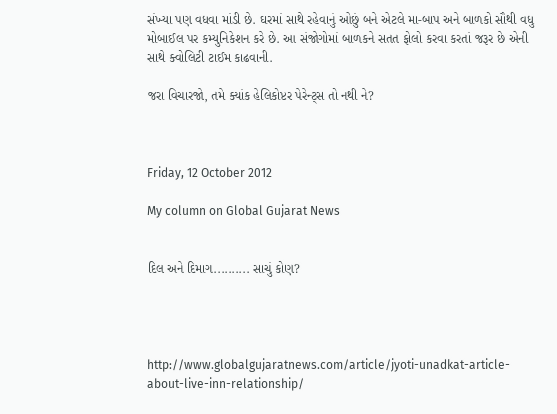સંખ્યા પણ વધવા માંડી છે. ઘરમાં સાથે રહેવાનું ઓછું બને એટલે મા-બાપ અને બાળકો સૌથી વધુ મોબાઈલ પર કમ્યુનિકેશન કરે છે. આ સંજોગોમાં બાળકને સતત ફોલો કરવા કરતાં જરૂર છે એની સાથે ક્વોલિટી ટાઈમ કાઢવાની.

જરા વિચારજો, તમે ક્યાંક હેલિકોપ્ટર પેરેન્ટ્સ તો નથી ને?



Friday, 12 October 2012

My column on Global Gujarat News


દિલ અને દિમાગ.......... સાચું કોણ?




http://www.globalgujaratnews.com/article/jyoti-unadkat-article-about-live-inn-relationship/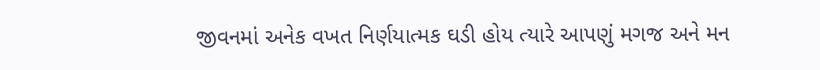જીવનમાં અનેક વખત નિર્ણયાત્મક ઘડી હોય ત્યારે આપણું મગજ અને મન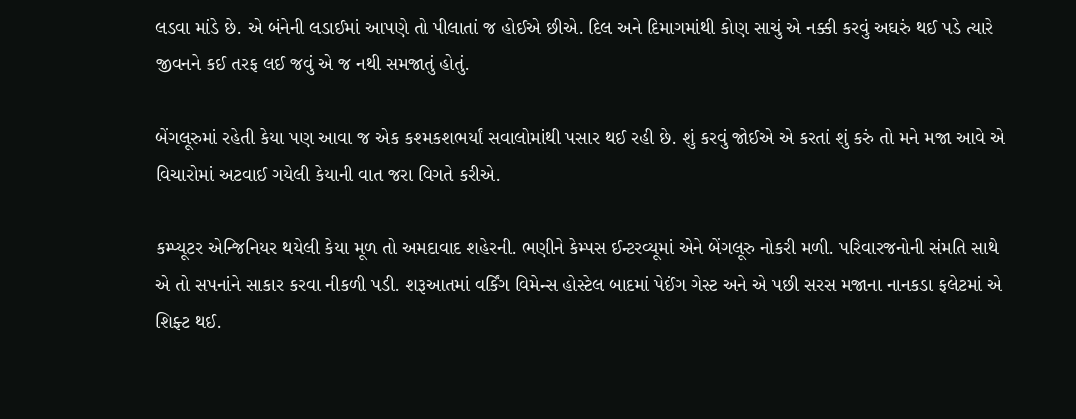લડવા માંડે છે. એ બંનેની લડાઈમાં આપણે તો પીલાતાં જ હોઈએ છીએ. દિલ અને દિમાગમાંથી કોણ સાચું એ નક્કી કરવું અઘરું થઈ પડે ત્યારે જીવનને કઈ તરફ લઈ જવું એ જ નથી સમજાતું હોતું.

બેંગલૂરુમાં રહેતી કેયા પણ આવા જ એક કશ્મકશભર્યાં સવાલોમાંથી પસાર થઈ રહી છે. શું કરવું જોઈએ એ કરતાં શું કરું તો મને મજા આવે એ વિચારોમાં અટવાઈ ગયેલી કેયાની વાત જરા વિગતે કરીએ.

કમ્પ્યૂટર એન્જિનિયર થયેલી કેયા મૂળ તો અમદાવાદ શહેરની. ભણીને કેમ્પસ ઈન્ટરવ્યૂમાં એને બેંગલૂરુ નોકરી મળી. પરિવારજનોની સંમતિ સાથે એ તો સપનાંને સાકાર કરવા નીકળી પડી. શરૂઆતમાં વર્કિંગ વિમેન્સ હોસ્ટેલ બાદમાં પેઈંગ ગેસ્ટ અને એ પછી સરસ મજાના નાનકડા ફલેટમાં એ શિફ્ટ થઈ.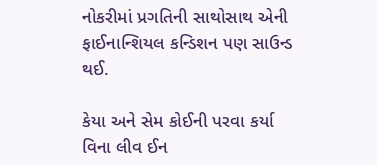નોકરીમાં પ્રગતિની સાથોસાથ એની ફાઈનાન્શિયલ કન્ડિશન પણ સાઉન્ડ થઈ.

કેયા અને સેમ કોઈની પરવા કર્યા વિના લીવ ઈન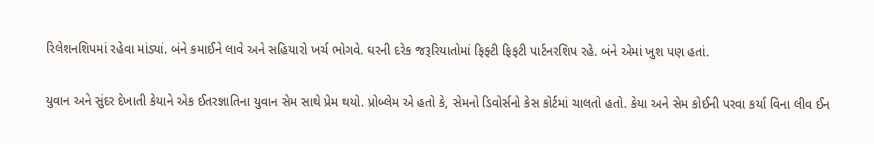રિલેશનશિપમાં રહેવા માંડ્યાં. બંને કમાઈને લાવે અને સહિયારો ખર્ચ ભોગવે. ઘરની દરેક જરૂરિયાતોમાં ફિફ્ટી ફિફટી પાર્ટનરશિપ રહે. બંને એમાં ખુશ પણ હતાં.

યુવાન અને સુંદર દેખાતી કેયાને એક ઈતરજ્ઞાતિના યુવાન સેમ સાથે પ્રેમ થયો. પ્રોબ્લેમ એ હતો કે, સેમનો ડિવોર્સનો કેસ કોર્ટમાં ચાલતો હતો. કેયા અને સેમ કોઈની પરવા કર્યા વિના લીવ ઈન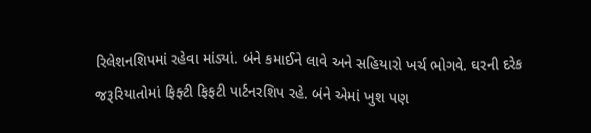રિલેશનશિપમાં રહેવા માંડ્યાં. બંને કમાઈને લાવે અને સહિયારો ખર્ચ ભોગવે. ઘરની દરેક જરૂરિયાતોમાં ફિફ્ટી ફિફટી પાર્ટનરશિપ રહે. બંને એમાં ખુશ પણ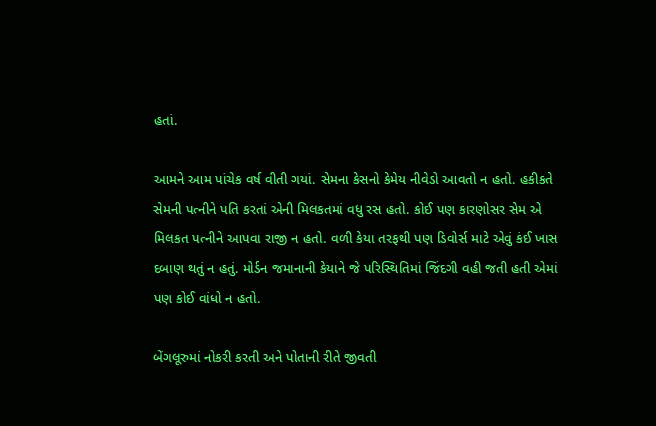હતાં.

આમને આમ પાંચેક વર્ષ વીતી ગયાં. સેમના કેસનો કેમેય નીવેડો આવતો ન હતો. હકીકતે સેમની પત્નીને પતિ કરતાં એની મિલકતમાં વધુ રસ હતો. કોઈ પણ કારણોસર સેમ એ મિલકત પત્નીને આપવા રાજી ન હતો. વળી કેયા તરફથી પણ ડિવોર્સ માટે એવું કંઈ ખાસ દબાણ થતું ન હતું. મોર્ડન જમાનાની કેયાને જે પરિસ્થિતિમાં જિંદગી વહી જતી હતી એમાં પણ કોઈ વાંધો ન હતો.

બેંગલૂરુમાં નોકરી કરતી અને પોતાની રીતે જીવતી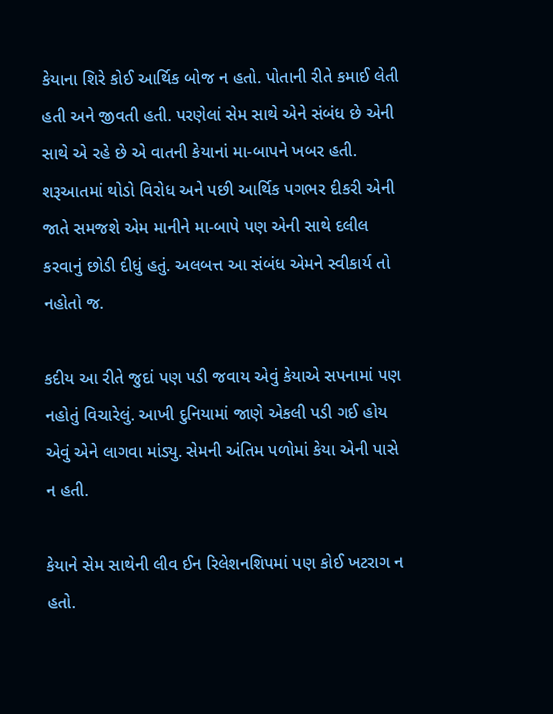કેયાના શિરે કોઈ આર્થિક બોજ ન હતો. પોતાની રીતે કમાઈ લેતી હતી અને જીવતી હતી. પરણેલાં સેમ સાથે એને સંબંધ છે એની સાથે એ રહે છે એ વાતની કેયાનાં મા-બાપને ખબર હતી. શરૂઆતમાં થોડો વિરોધ અને પછી આર્થિક પગભર દીકરી એની જાતે સમજશે એમ માનીને મા-બાપે પણ એની સાથે દલીલ કરવાનું છોડી દીધું હતું. અલબત્ત આ સંબંધ એમને સ્વીકાર્ય તો નહોતો જ.

કદીય આ રીતે જુદાં પણ પડી જવાય એવું કેયાએ સપનામાં પણ નહોતું વિચારેલું. આખી દુનિયામાં જાણે એકલી પડી ગઈ હોય એવું એને લાગવા માંડ્યુ. સેમની અંતિમ પળોમાં કેયા એની પાસે ન હતી.

કેયાને સેમ સાથેની લીવ ઈન રિલેશનશિપમાં પણ કોઈ ખટરાગ ન હતો.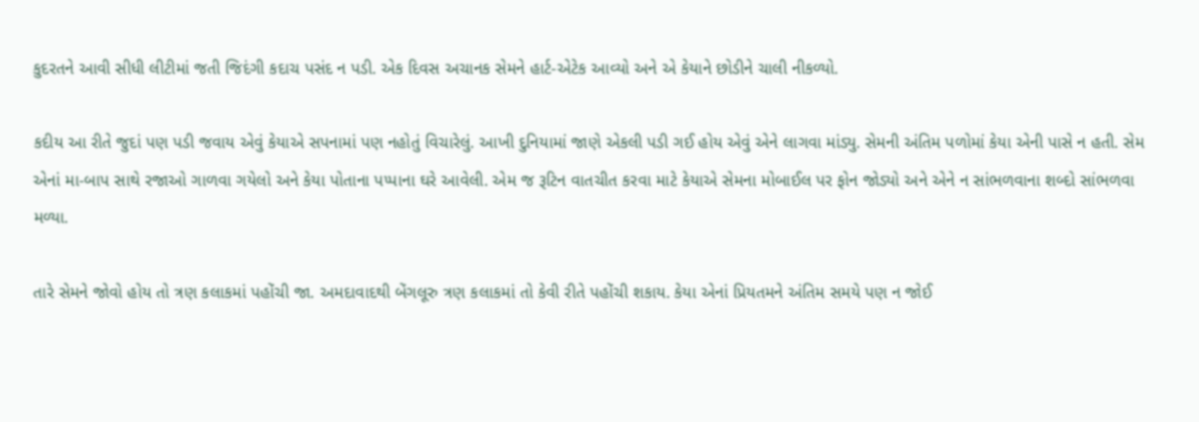કુદરતને આવી સીધી લીટીમાં જતી જિદંગી કદાચ પસંદ ન પડી. એક દિવસ અચાનક સેમને હાર્ટ-એટેક આવ્યો અને એ કેયાને છોડીને ચાલી નીકળ્યો.

કદીય આ રીતે જુદાં પણ પડી જવાય એવું કેયાએ સપનામાં પણ નહોતું વિચારેલું. આખી દુનિયામાં જાણે એકલી પડી ગઈ હોય એવું એને લાગવા માંડ્યુ. સેમની અંતિમ પળોમાં કેયા એની પાસે ન હતી. સેમ એનાં મા-બાપ સાથે રજાઓ ગાળવા ગયેલો અને કેયા પોતાના પપ્પાના ઘરે આવેલી. એમ જ રૂટિન વાતચીત કરવા માટે કેયાએ સેમના મોબાઈલ પર ફોન જોડ્યો અને એને ન સાંભળવાના શબ્દો સાંભળવા મળ્યા.

તારે સેમને જોવો હોય તો ત્રણ કલાકમાં પહોંચી જા. અમદાવાદથી બેંગલૂરુ ત્રણ કલાકમાં તો કેવી રીતે પહોંચી શકાય. કેયા એનાં પ્રિયતમને અંતિમ સમયે પણ ન જોઈ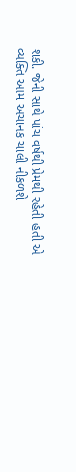શકી. જેની સાથે પાંચ વર્ષથી પ્રેમથી રહેતી હતી એ વ્યક્તિ આમ અચાનક ચાલી નીકળશે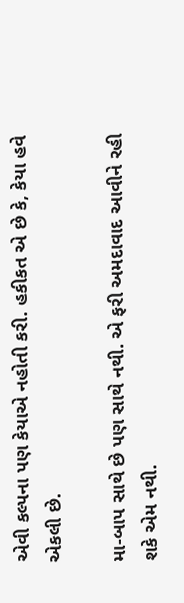એવી કલ્પના પણ કેયાએ નહોતી કરી. હકીકત એ છે કે, કેયા હવે એકલી છે.

મા-બાપ સાથે છે પણ સાથે નથી. એ ફરી અમદાવાદ આવીને રહી શકે એમ નથી.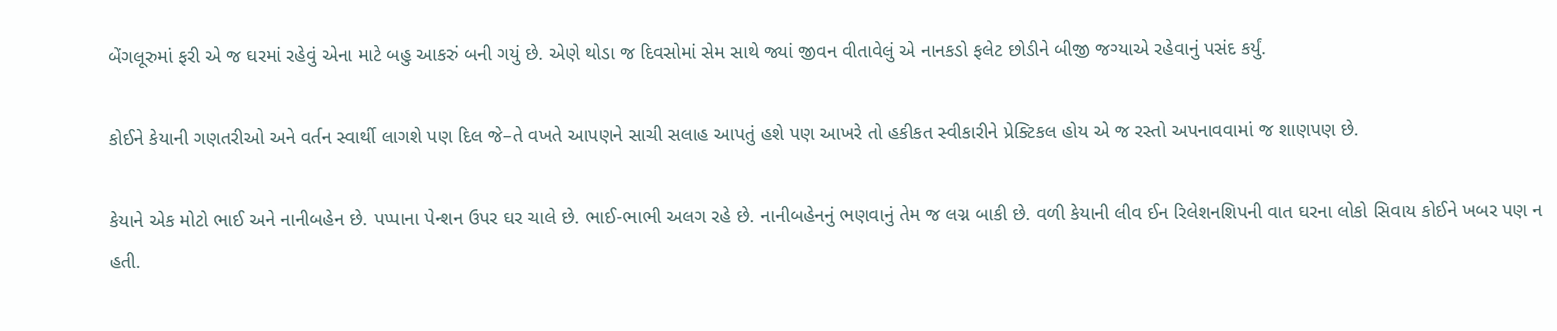બેંગલૂરુમાં ફરી એ જ ઘરમાં રહેવું એના માટે બહુ આકરું બની ગયું છે. એણે થોડા જ દિવસોમાં સેમ સાથે જ્યાં જીવન વીતાવેલું એ નાનકડો ફલેટ છોડીને બીજી જગ્યાએ રહેવાનું પસંદ કર્યું.

કોઈને કેયાની ગણતરીઓ અને વર્તન સ્વાર્થી લાગશે પણ દિલ જે–તે વખતે આપણને સાચી સલાહ આપતું હશે પણ આખરે તો હકીકત સ્વીકારીને પ્રેક્ટિકલ હોય એ જ રસ્તો અપનાવવામાં જ શાણપણ છે.

કેયાને એક મોટો ભાઈ અને નાનીબહેન છે. પપ્પાના પેન્શન ઉપર ઘર ચાલે છે. ભાઈ-ભાભી અલગ રહે છે. નાનીબહેનનું ભણવાનું તેમ જ લગ્ન બાકી છે. વળી કેયાની લીવ ઈન રિલેશનશિપની વાત ઘરના લોકો સિવાય કોઈને ખબર પણ ન હતી.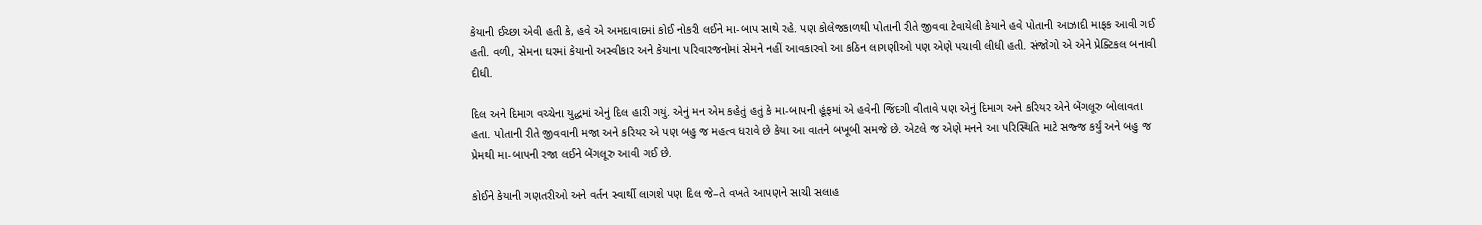કેયાની ઈચ્છા એવી હતી કે, હવે એ અમદાવાદમાં કોઈ નોકરી લઈને મા-બાપ સાથે રહે. પણ કોલેજકાળથી પોતાની રીતે જીવવા ટેવાયેલી કેયાને હવે પોતાની આઝાદી માફક આવી ગઈ હતી. વળી, સેમના ઘરમાં કેયાનો અસ્વીકાર અને કેયાના પરિવારજનોમાં સેમને નહીં આવકારવો આ કઠિન લાગણીઓ પણ એણે પચાવી લીધી હતી. સંજોગો એ એને પ્રેક્ટિકલ બનાવી દીધી.

દિલ અને દિમાગ વચ્ચેના યુદ્ધમાં એનું દિલ હારી ગયું. એનું મન એમ કહેતું હતું કે મા-બાપની હૂંફમાં એ હવેની જિંદગી વીતાવે પણ એનું દિમાગ અને કરિયર એને બેંગલૂરુ બોલાવતા હતા. પોતાની રીતે જીવવાની મજા અને કરિયર એ પણ બહુ જ મહત્વ ધરાવે છે કેયા આ વાતને બખૂબી સમજે છે. એટલે જ એણે મનને આ પરિસ્થિતિ માટે સજ્જ કર્યું અને બહુ જ પ્રેમથી મા-બાપની રજા લઈને બેંગલૂરુ આવી ગઈ છે.

કોઈને કેયાની ગણતરીઓ અને વર્તન સ્વાર્થી લાગશે પણ દિલ જે–તે વખતે આપણને સાચી સલાહ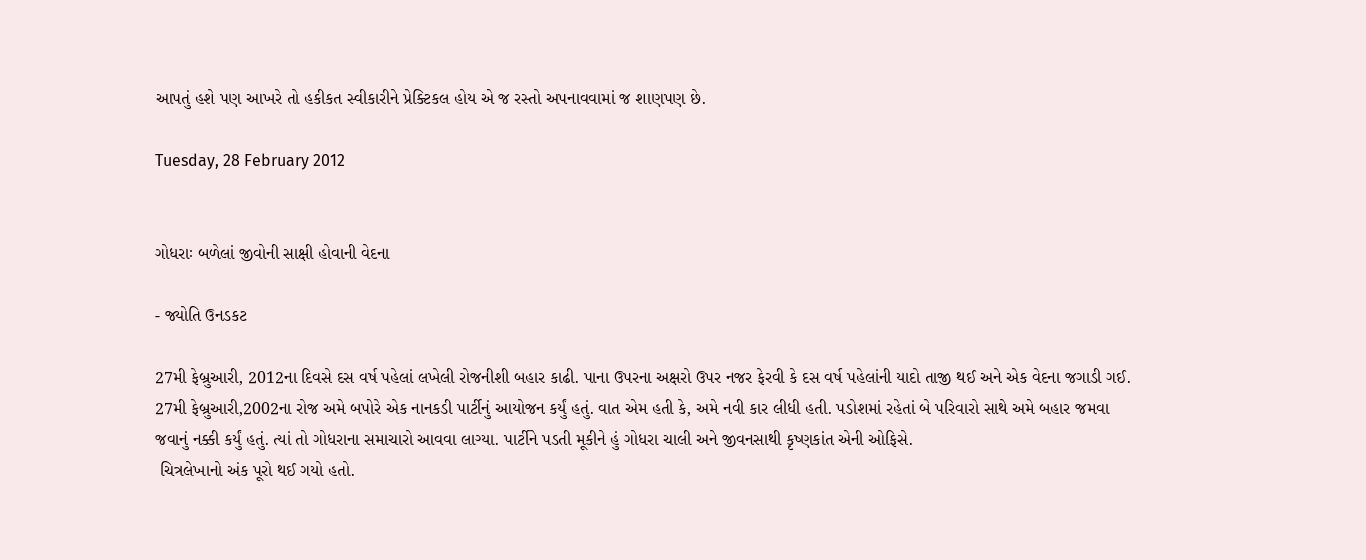આપતું હશે પણ આખરે તો હકીકત સ્વીકારીને પ્રેક્ટિકલ હોય એ જ રસ્તો અપનાવવામાં જ શાણપણ છે.

Tuesday, 28 February 2012


ગોધરાઃ બળેલાં જીવોની સાક્ષી હોવાની વેદના

- જ્યોતિ ઉનડકટ

27મી ફેબ્રુઆરી, 2012ના દિવસે દસ વર્ષ પહેલાં લખેલી રોજનીશી બહાર કાઢી. પાના ઉપરના અક્ષરો ઉપર નજર ફેરવી કે દસ વર્ષ પહેલાંની યાદો તાજી થઈ અને એક વેદના જગાડી ગઈ.
27મી ફેબ્રુઆરી,2002ના રોજ અમે બપોરે એક નાનકડી પાર્ટીનું આયોજન કર્યું હતું. વાત એમ હતી કે, અમે નવી કાર લીધી હતી. પડોશમાં રહેતાં બે પરિવારો સાથે અમે બહાર જમવા જવાનું નક્કી કર્યું હતું. ત્યાં તો ગોધરાના સમાચારો આવવા લાગ્યા. પાર્ટીને પડતી મૂકીને હું ગોધરા ચાલી અને જીવનસાથી કૃષ્ણકાંત એની ઓફિસે.
 ચિત્રલેખાનો અંક પૂરો થઈ ગયો હતો.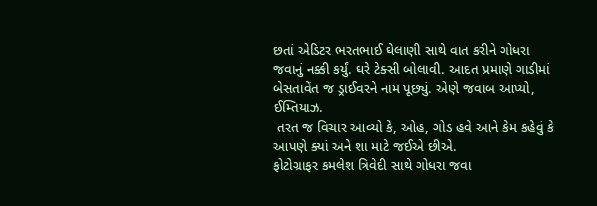છતાં એડિટર ભરતભાઈ ઘેલાણી સાથે વાત કરીને ગોધરા જવાનું નક્કી કર્યું. ઘરે ટેક્સી બોલાવી. આદત પ્રમાણે ગાડીમાં બેસતાવેંત જ ડ્રાઈવરને નામ પૂછ્યું. એણે જવાબ આપ્યો, ઈમ્તિયાઝ.
 તરત જ વિચાર આવ્યો કે, ઓહ, ગોડ હવે આને કેમ કહેવું કે આપણે ક્યાં અને શા માટે જઈએ છીએ.
ફોટોગ્રાફર કમલેશ ત્રિવેદી સાથે ગોધરા જવા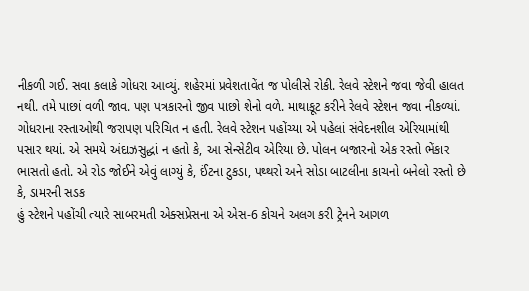નીકળી ગઈ. સવા કલાકે ગોધરા આવ્યું. શહેરમાં પ્રવેશતાવેંત જ પોલીસે રોકી. રેલવે સ્ટેશને જવા જેવી હાલત નથી. તમે પાછાં વળી જાવ. પણ પત્રકારનો જીવ પાછો શેનો વળે. માથાકૂટ કરીને રેલવે સ્ટેશન જવા નીકળ્યાં.
ગોધરાના રસ્તાઓથી જરાપણ પરિચિત ન હતી. રેલવે સ્ટેશન પહોંચ્યા એ પહેલાં સંવેદનશીલ એરિયામાંથી પસાર થયાં. એ સમયે અંદાઝસુદ્ધાં ન હતો કે, આ સેન્સેટીવ એરિયા છે. પોલન બજારનો એક રસ્તો ભેંકાર ભાસતો હતો. એ રોડ જોઈને એવું લાગ્યું કે, ઈંટના ટુકડા, પથ્થરો અને સોડા બાટલીના કાચનો બનેલો રસ્તો છે કે, ડામરની સડક
હું સ્ટેશને પહોંચી ત્યારે સાબરમતી એક્સપ્રેસના એ એસ-6 કોચને અલગ કરી ટ્રેનને આગળ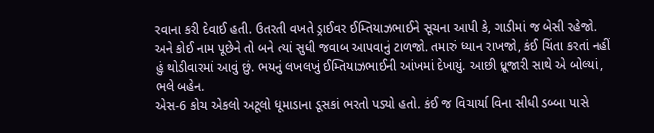રવાના કરી દેવાઈ હતી. ઉતરતી વખતે ડ્રાઈવર ઈમ્તિયાઝભાઈને સૂચના આપી કે, ગાડીમાં જ બેસી રહેજો. અને કોઈ નામ પૂછેને તો બને ત્યાં સુધી જવાબ આપવાનું ટાળજો. તમારું ધ્યાન રાખજો, કંઈ ચિંતા કરતાં નહીં હું થોડીવારમાં આવું છું. ભયનું લખલખું ઈમ્તિયાઝભાઈની આંખમાં દેખાયું. આછી ધ્રૂજારી સાથે એ બોલ્યાં, ભલે બહેન.
એસ-6 કોચ એકલો અટૂલો ધૂમાડાના ડૂસકાં ભરતો પડ્યો હતો. કંઈ જ વિચાર્યા વિના સીધી ડબ્બા પાસે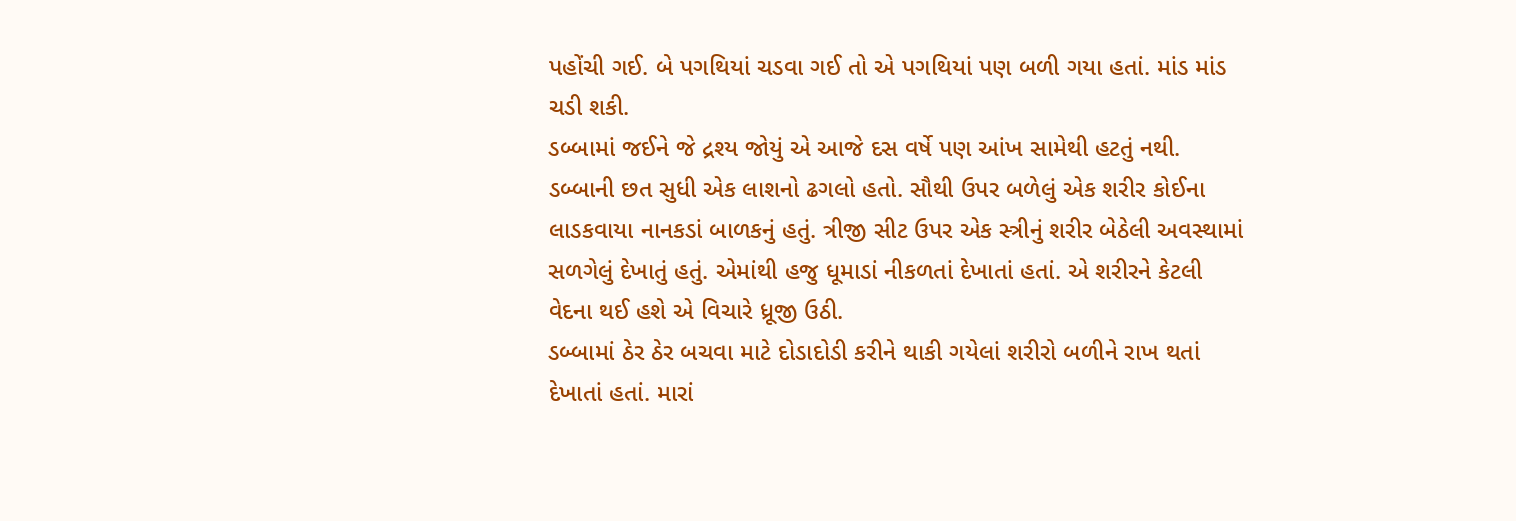પહોંચી ગઈ. બે પગથિયાં ચડવા ગઈ તો એ પગથિયાં પણ બળી ગયા હતાં. માંડ માંડ ચડી શકી.
ડબ્બામાં જઈને જે દ્રશ્ય જોયું એ આજે દસ વર્ષે પણ આંખ સામેથી હટતું નથી. ડબ્બાની છત સુધી એક લાશનો ઢગલો હતો. સૌથી ઉપર બળેલું એક શરીર કોઈના લાડકવાયા નાનકડાં બાળકનું હતું. ત્રીજી સીટ ઉપર એક સ્ત્રીનું શરીર બેઠેલી અવસ્થામાં સળગેલું દેખાતું હતું. એમાંથી હજુ ધૂમાડાં નીકળતાં દેખાતાં હતાં. એ શરીરને કેટલી વેદના થઈ હશે એ વિચારે ધ્રૂજી ઉઠી.
ડબ્બામાં ઠેર ઠેર બચવા માટે દોડાદોડી કરીને થાકી ગયેલાં શરીરો બળીને રાખ થતાં દેખાતાં હતાં. મારાં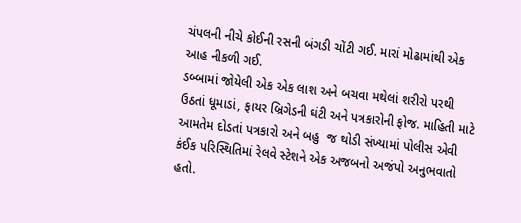ચંપલની નીચે કોઈની રસની બંગડી ચોંટી ગઈ. મારાં મોઢામાંથી એક આહ નીકળી ગઈ.
ડબ્બામાં જોયેલી એક એક લાશ અને બચવા મથેલાં શરીરો પરથી ઉઠતાં ધૂમાડાં, ફાયર બ્રિગેડની ઘંટી અને પત્રકારોની ફોજ. માહિતી માટે આમતેમ દોડતાં પત્રકારો અને બહુ  જ થોડી સંખ્યામાં પોલીસ એવી કંઈક પરિસ્થિતિમાં રેલવે સ્ટેશને એક અજબનો અજંપો અનુભવાતો હતો.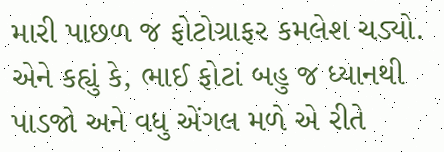મારી પાછળ જ ફોટોગ્રાફર કમલેશ ચડ્યો. એને કહ્યું કે, ભાઈ ફોટાં બહુ જ ધ્યાનથી પાડજો અને વધુ એંગલ મળે એ રીતે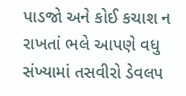પાડજો અને કોઈ કચાશ ન રાખતાં ભલે આપણે વધુ સંખ્યામાં તસવીરો ડેવલપ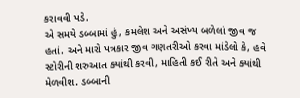કરાવવી પડે.
એ સમયે ડબ્બામાં હું, કમલેશ અને અસંખ્ય બળેલાં જીવ જ હતાં. અને મારો પત્રકાર જીવ ગણતરીઓ કરવા માંડેલો કે, હવે સ્ટોરીની શરુઆત ક્યાંથી કરવી, માહિતી કઈ રીતે અને ક્યાંથી મેળવીશ. ડબ્બાની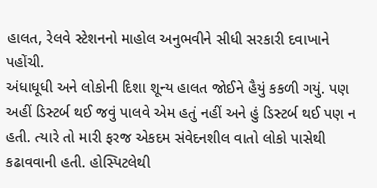હાલત, રેલવે સ્ટેશનનો માહોલ અનુભવીને સીધી સરકારી દવાખાને પહોંચી.
અંધાધૂધી અને લોકોની દિશા શૂન્ય હાલત જોઈને હૈયું કકળી ગયું. પણ અહીં ડિસ્ટર્બ થઈ જવું પાલવે એમ હતું નહીં અને હું ડિસ્ટર્બ થઈ પણ ન હતી. ત્યારે તો મારી ફરજ એકદમ સંવેદનશીલ વાતો લોકો પાસેથી કઢાવવાની હતી. હોસ્પિટલેથી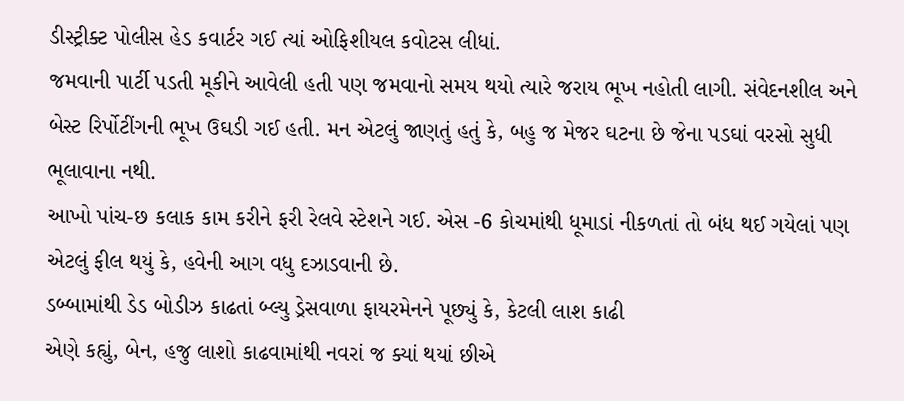ડીસ્ટ્રીક્ટ પોલીસ હેડ કવાર્ટર ગઈ ત્યાં ઓફિશીયલ કવોટસ લીધાં.
જમવાની પાર્ટી પડતી મૂકીને આવેલી હતી પણ જમવાનો સમય થયો ત્યારે જરાય ભૂખ નહોતી લાગી. સંવેદનશીલ અને બેસ્ટ રિર્પોટીંગની ભૂખ ઉઘડી ગઈ હતી. મન એટલું જાણતું હતું કે, બહુ જ મેજર ઘટના છે જેના પડઘાં વરસો સુધી ભૂલાવાના નથી.
આખો પાંચ-છ કલાક કામ કરીને ફરી રેલવે સ્ટેશને ગઈ. એસ -6 કોચમાંથી ધૂમાડાં નીકળતાં તો બંધ થઈ ગયેલાં પણ એટલું ફીલ થયું કે, હવેની આગ વધુ દઝાડવાની છે.
ડબ્બામાંથી ડેડ બોડીઝ કાઢતાં બ્લ્યુ ડ્રેસવાળા ફાયરમેનને પૂછ્યું કે, કેટલી લાશ કાઢી
એણે કહ્યું, બેન, હજુ લાશો કાઢવામાંથી નવરાં જ ક્યાં થયાં છીએ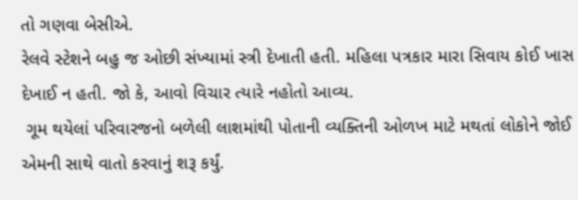તો ગણવા બેસીએ.
રેલવે સ્ટેશને બહુ જ ઓછી સંખ્યામાં સ્ત્રી દેખાતી હતી. મહિલા પત્રકાર મારા સિવાય કોઈ ખાસ દેખાઈ ન હતી. જો કે, આવો વિચાર ત્યારે નહોતો આવ્ય.
 ગૂમ થયેલાં પરિવારજનો બળેલી લાશમાંથી પોતાની વ્યક્તિની ઓળખ માટે મથતાં લોકોને જોઈ એમની સાથે વાતો કરવાનું શરૂ કર્યું.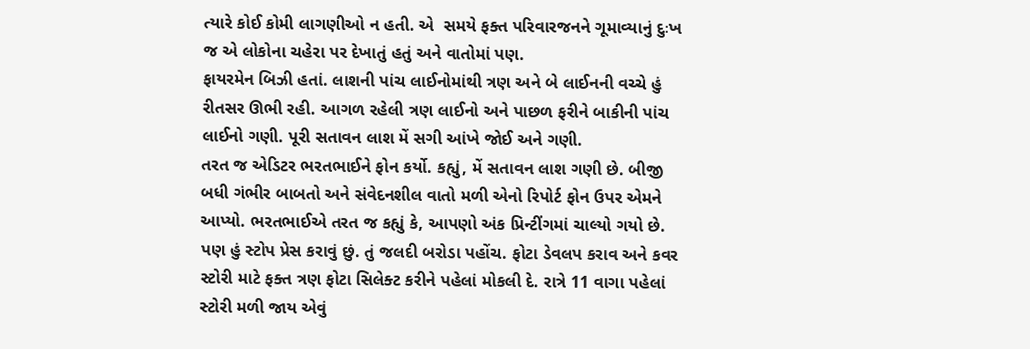ત્યારે કોઈ કોમી લાગણીઓ ન હતી. એ  સમયે ફક્ત પરિવારજનને ગૂમાવ્યાનું દુઃખ જ એ લોકોના ચહેરા પર દેખાતું હતું અને વાતોમાં પણ.
ફાયરમેન બિઝી હતાં. લાશની પાંચ લાઈનોમાંથી ત્રણ અને બે લાઈનની વચ્ચે હું રીતસર ઊભી રહી. આગળ રહેલી ત્રણ લાઈનો અને પાછળ ફરીને બાકીની પાંચ લાઈનો ગણી. પૂરી સતાવન લાશ મેં સગી આંખે જોઈ અને ગણી.
તરત જ એડિટર ભરતભાઈને ફોન કર્યો. કહ્યું, મેં સતાવન લાશ ગણી છે. બીજી બધી ગંભીર બાબતો અને સંવેદનશીલ વાતો મળી એનો રિપોર્ટ ફોન ઉપર એમને આપ્યો. ભરતભાઈએ તરત જ કહ્યું કે, આપણો અંક પ્રિન્ટીંગમાં ચાલ્યો ગયો છે. પણ હું સ્ટોપ પ્રેસ કરાવું છું. તું જલદી બરોડા પહોંચ. ફોટા ડેવલપ કરાવ અને કવર સ્ટોરી માટે ફક્ત ત્રણ ફોટા સિલેક્ટ કરીને પહેલાં મોકલી દે. રાત્રે 11 વાગા પહેલાં સ્ટોરી મળી જાય એવું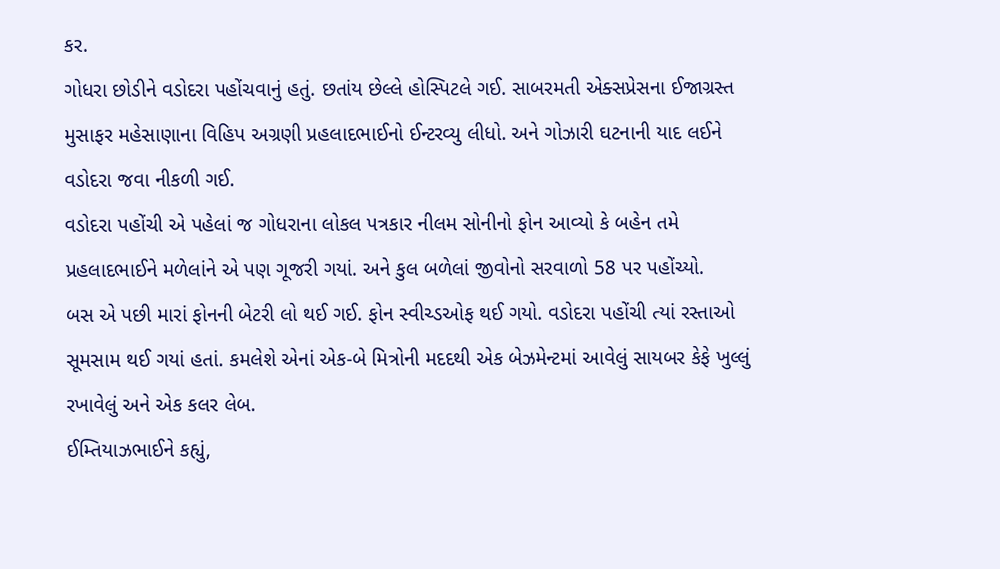કર.
ગોધરા છોડીને વડોદરા પહોંચવાનું હતું. છતાંય છેલ્લે હોસ્પિટલે ગઈ. સાબરમતી એક્સપ્રેસના ઈજાગ્રસ્ત મુસાફર મહેસાણાના વિહિપ અગ્રણી પ્રહલાદભાઈનો ઈન્ટરવ્યુ લીધો. અને ગોઝારી ઘટનાની યાદ લઈને વડોદરા જવા નીકળી ગઈ.
વડોદરા પહોંચી એ પહેલાં જ ગોધરાના લોકલ પત્રકાર નીલમ સોનીનો ફોન આવ્યો કે બહેન તમે પ્રહલાદભાઈને મળેલાંને એ પણ ગૂજરી ગયાં. અને કુલ બળેલાં જીવોનો સરવાળો 58 પર પહોંચ્યો.
બસ એ પછી મારાં ફોનની બેટરી લો થઈ ગઈ. ફોન સ્વીચ્ડઓફ થઈ ગયો. વડોદરા પહોંચી ત્યાં રસ્તાઓ સૂમસામ થઈ ગયાં હતાં. કમલેશે એનાં એક-બે મિત્રોની મદદથી એક બેઝમેન્ટમાં આવેલું સાયબર કેફે ખુલ્લું રખાવેલું અને એક કલર લેબ.
ઈમ્તિયાઝભાઈને કહ્યું,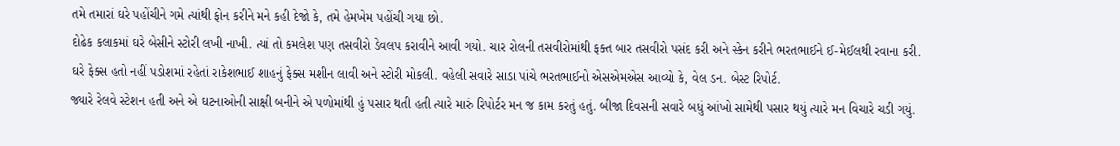તમે તમારાં ઘરે પહોંચીને ગમે ત્યાંથી ફોન કરીને મને કહી દેજો કે, તમે હેમખેમ પહોંચી ગયા છો.
દોઢેક કલાકમાં ઘરે બેસીને સ્ટોરી લખી નાખી. ત્યાં તો કમલેશ પણ તસવીરો ડેવલપ કરાવીને આવી ગયો. ચાર રોલની તસવીરોમાંથી ફક્ત બાર તસવીરો પસંદ કરી અને સ્કેન કરીને ભરતભાઈને ઈ-મેઈલથી રવાના કરી.
ઘરે ફેક્સ હતો નહીં પડોશમાં રહેતાં રાકેશભાઈ શાહનું ફેક્સ મશીન લાવી અને સ્ટોરી મોકલી. વહેલી સવારે સાડા પાંચે ભરતભાઈનો એસએમએસ આવ્યો કે, વેલ ડન. બેસ્ટ રિપોર્ટ.
જ્યારે રેલવે સ્ટેશન હતી અને એ ઘટનાઓની સાક્ષી બનીને એ પળોમાંથી હું પસાર થતી હતી ત્યારે મારું રિપોર્ટર મન જ કામ કરતું હતું. બીજા દિવસની સવારે બધું આંખો સામેથી પસાર થયું ત્યારે મન વિચારે ચડી ગયું.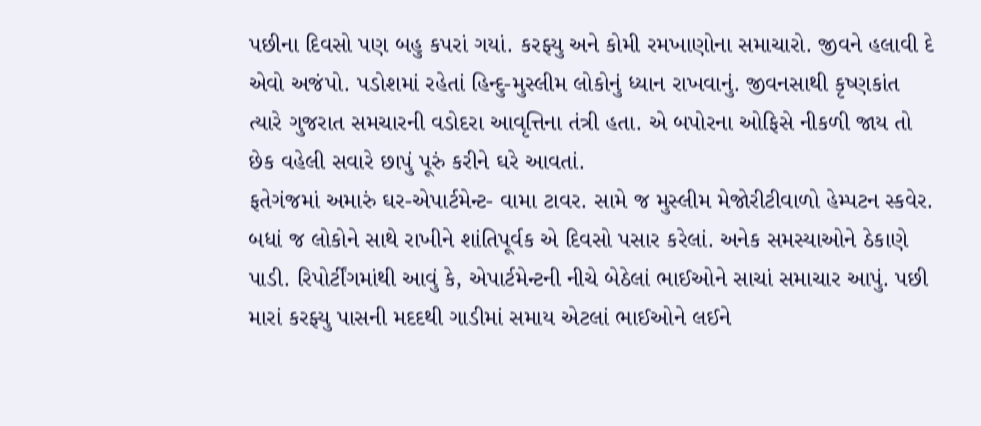પછીના દિવસો પણ બહુ કપરાં ગયાં. કરફ્યુ અને કોમી રમખાણોના સમાચારો. જીવને હલાવી દે એવો અજંપો. પડોશમાં રહેતાં હિન્દુ-મુસ્લીમ લોકોનું ધ્યાન રાખવાનું. જીવનસાથી કૃષ્ણકાંત ત્યારે ગુજરાત સમચારની વડોદરા આવૃત્તિના તંત્રી હતા. એ બપોરના ઓફિસે નીકળી જાય તો  છેક વહેલી સવારે છાપું પૂરું કરીને ઘરે આવતાં.
ફતેગંજમાં અમારું ઘર-એપાર્ટમેન્ટ- વામા ટાવર. સામે જ મુસ્લીમ મેજોરીટીવાળો હેમ્પટન સ્કવેર. બધાં જ લોકોને સાથે રાખીને શાંતિપૂર્વક એ દિવસો પસાર કરેલાં. અનેક સમસ્યાઓને ઠેકાણે પાડી. રિપોર્ટીંગમાંથી આવું કે, એપાર્ટમેન્ટની નીચે બેઠેલાં ભાઈઓને સાચાં સમાચાર આપું. પછી મારાં કરફ્યુ પાસની મદદથી ગાડીમાં સમાય એટલાં ભાઈઓને લઈને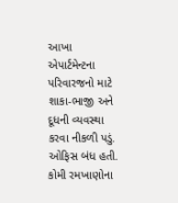આખા એપાર્ટમેન્ટના પરિવારજનો માટે શાકા-ભાજી અને દૂધની વ્યવસ્થા કરવા નીકળી પડું.
ઓફિસ બંધ હતી. કોમી રમખાણોના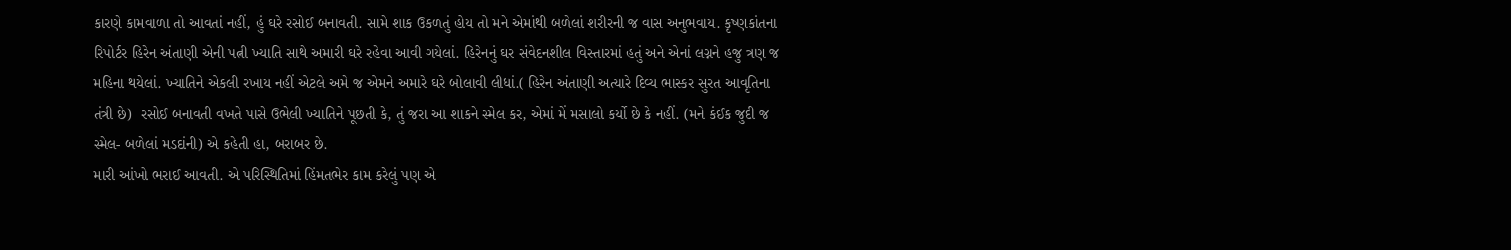કારણે કામવાળા તો આવતાં નહીં, હું ઘરે રસોઈ બનાવતી. સામે શાક ઉકળતું હોય તો મને એમાંથી બળેલાં શરીરની જ વાસ અનુભવાય. કૃષ્ણકાંતના રિપોર્ટર હિરેન અંતાણી એની પત્ની ખ્યાતિ સાથે અમારી ઘરે રહેવા આવી ગયેલાં. હિરેનનું ઘર સંવેદનશીલ વિસ્તારમાં હતું અને એનાં લગ્નને હજુ ત્રણ જ મહિના થયેલાં. ખ્યાતિને એકલી રખાય નહીં એટલે અમે જ એમને અમારે ઘરે બોલાવી લીધાં.( હિરેન અંતાણી અત્યારે દિવ્ય ભાસ્કર સુરત આવૃતિના તંત્રી છે)  રસોઈ બનાવતી વખતે પાસે ઉભેલી ખ્યાતિને પૂછતી કે, તું જરા આ શાકને સ્મેલ કર, એમાં મેં મસાલો કર્યો છે કે નહીં. (મને કંઈક જુદી જ સ્મેલ- બળેલાં મડદાંની) એ કહેતી હા, બરાબર છે.
મારી આંખો ભરાઈ આવતી. એ પરિસ્થિતિમાં હિંમતભેર કામ કરેલું પણ એ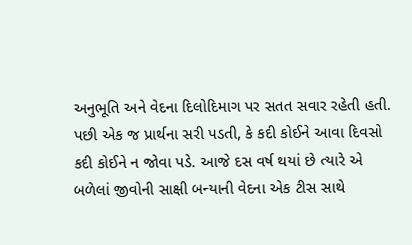અનુભૂતિ અને વેદના દિલોદિમાગ પર સતત સવાર રહેતી હતી. પછી એક જ પ્રાર્થના સરી પડતી, કે કદી કોઈને આવા દિવસો કદી કોઈને ન જોવા પડે. આજે દસ વર્ષ થયાં છે ત્યારે એ બળેલાં જીવોની સાક્ષી બન્યાની વેદના એક ટીસ સાથે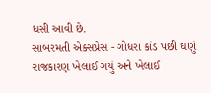ધસી આવી છે.
સાબરમતી એક્સપ્રેસ - ગોધરા કાંડ પછી ઘણું રાજકારણ ખેલાઈ ગયું અને ખેલાઈ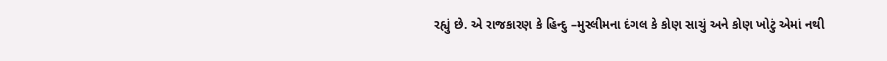રહ્યું છે. એ રાજકારણ કે હિન્દુ –મુસ્લીમના દંગલ કે કોણ સાચું અને કોણ ખોટું એમાં નથી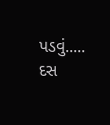પડવું..... દસ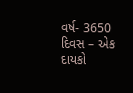વર્ષ- 3650 દિવસ – એક દાયકો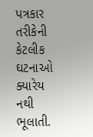પત્રકાર તરીકેની કેટલીક ઘટનાઓ ક્યારેય નથી ભૂલાતી.